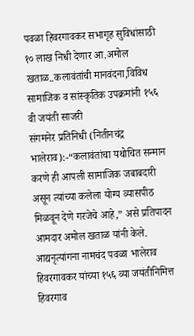पवळा हिवरगावकर सभागृह सुविधांसाठी १० लाख निधी देणार आ.अमोल खताळ..कलावंतांची मानवंदना,विविध सामाजिक व सांस्कृतिक उपक्रमांनी १५६ वी जयंती साजरी
संगमनेर प्रतिनिधी (नितीनचंद्र भालेराव):-“कलावंतांचा यथोचित सन्मान करणे ही आपली सामाजिक जबाबदारी असून त्यांच्या कलेला योग्य व्यासपीठ मिळवून देणे गरजेचे आहे,” असे प्रतिपादन आमदार अमोल खताळ यांनी केले. आद्यनृत्यांगना नामचंद पवळा भालेराव हिवरगावकर यांच्या १५६ व्या जयंतीनिमित्त हिवरगाव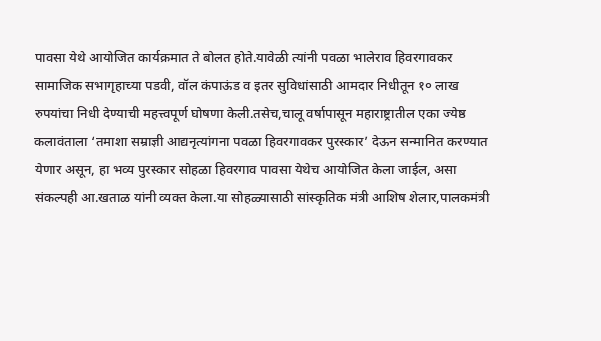पावसा येथे आयोजित कार्यक्रमात ते बोलत होते.यावेळी त्यांनी पवळा भालेराव हिवरगावकर सामाजिक सभागृहाच्या पडवी, वॉल कंपाऊंड व इतर सुविधांसाठी आमदार निधीतून १० लाख रुपयांचा निधी देण्याची महत्त्वपूर्ण घोषणा केली.तसेच,चालू वर्षापासून महाराष्ट्रातील एका ज्येष्ठ कलावंताला ‘तमाशा सम्राज्ञी आद्यनृत्यांगना पवळा हिवरगावकर पुरस्कार’ देऊन सन्मानित करण्यात येणार असून, हा भव्य पुरस्कार सोहळा हिवरगाव पावसा येथेच आयोजित केला जाईल, असा संकल्पही आ.खताळ यांनी व्यक्त केला.या सोहळ्यासाठी सांस्कृतिक मंत्री आशिष शेलार,पालकमंत्री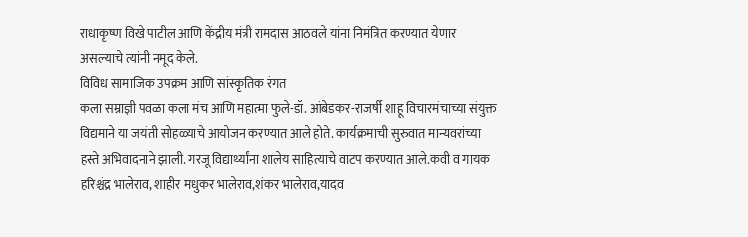राधाकृष्ण विखे पाटील आणि केंद्रीय मंत्री रामदास आठवले यांना निमंत्रित करण्यात येणार असल्याचे त्यांनी नमूद केले.
विविध सामाजिक उपक्रम आणि सांस्कृतिक रंगत
कला सम्राज्ञी पवळा कला मंच आणि महात्मा फुले-डॉ. आंबेडकर-राजर्षी शाहू विचारमंचाच्या संयुक्त विद्यमाने या जयंती सोहळ्याचे आयोजन करण्यात आले होते. कार्यक्रमाची सुरुवात मान्यवरांच्या हस्ते अभिवादनाने झाली. गरजू विद्यार्थ्यांना शालेय साहित्याचे वाटप करण्यात आले.कवी व गायक हरिश्चंद्र भालेराव, शाहीर मधुकर भालेराव,शंकर भालेराव,यादव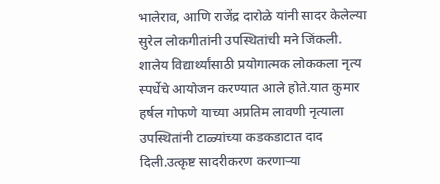भालेराव, आणि राजेंद्र दारोळे यांनी सादर केलेल्या सुरेल लोकगीतांनी उपस्थितांची मने जिंकली.
शालेय विद्यार्थ्यांसाठी प्रयोगात्मक लोककला नृत्य स्पर्धेचे आयोजन करण्यात आले होते.यात कुमार हर्षल गोफणे याच्या अप्रतिम लावणी नृत्याला उपस्थितांनी टाळ्यांच्या कडकडाटात दाद दिली.उत्कृष्ट सादरीकरण करणाऱ्या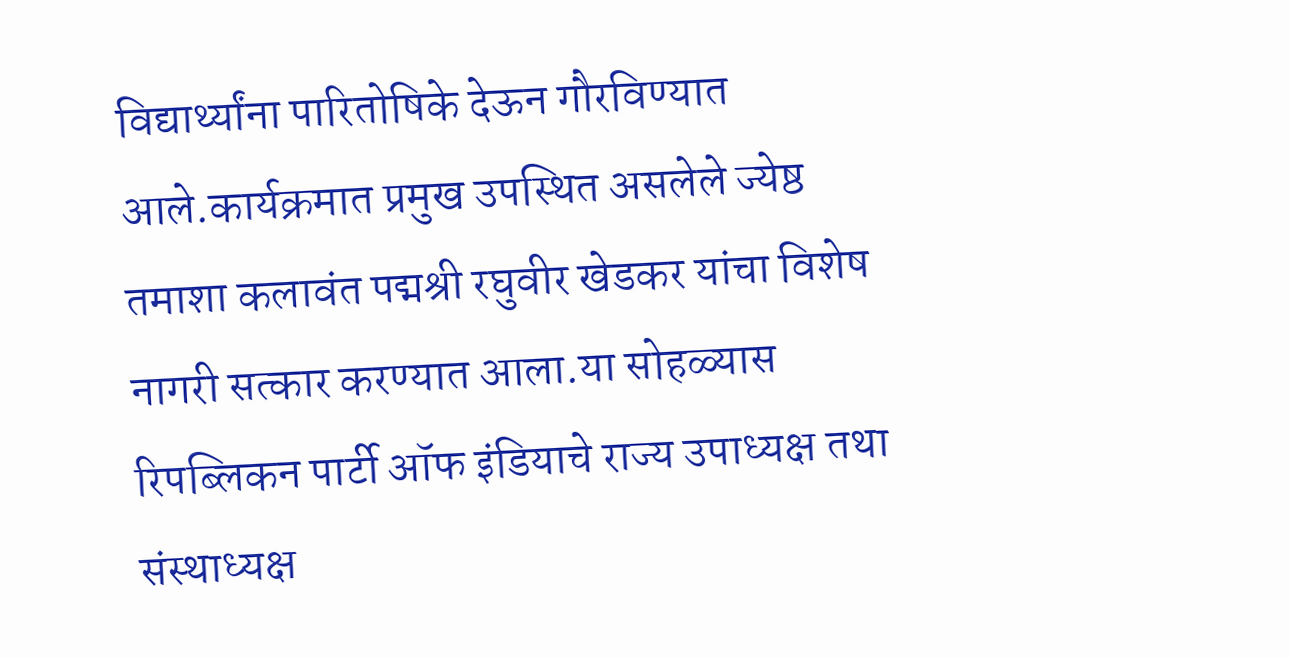विद्यार्थ्यांना पारितोषिके देऊन गौरविण्यात आले.कार्यक्रमात प्रमुख उपस्थित असलेले ज्येष्ठ तमाशा कलावंत पद्मश्री रघुवीर खेडकर यांचा विशेष नागरी सत्कार करण्यात आला.या सोहळ्यास रिपब्लिकन पार्टी ऑफ इंडियाचे राज्य उपाध्यक्ष तथा संस्थाध्यक्ष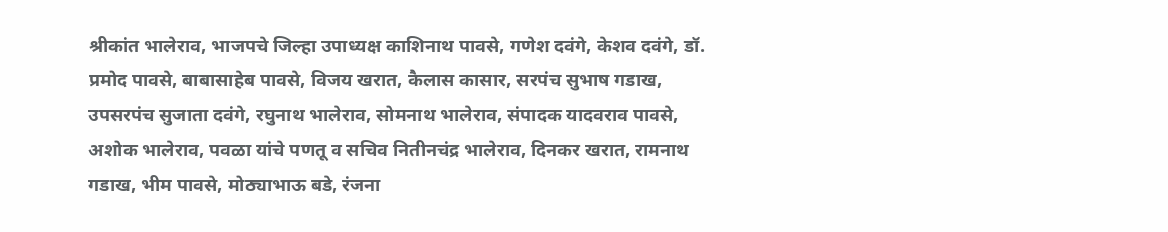श्रीकांत भालेराव, भाजपचे जिल्हा उपाध्यक्ष काशिनाथ पावसे, गणेश दवंगे, केशव दवंगे, डॉ. प्रमोद पावसे, बाबासाहेब पावसे, विजय खरात, कैलास कासार, सरपंच सुभाष गडाख, उपसरपंच सुजाता दवंगे, रघुनाथ भालेराव, सोमनाथ भालेराव, संपादक यादवराव पावसे, अशोक भालेराव, पवळा यांचे पणतू व सचिव नितीनचंद्र भालेराव, दिनकर खरात, रामनाथ गडाख, भीम पावसे, मोठ्याभाऊ बडे, रंजना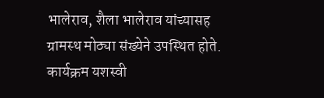भालेराव, शैला भालेराव यांच्यासह ग्रामस्थ मोठ्या संख्येने उपस्थित होते.
कार्यक्रम यशस्वी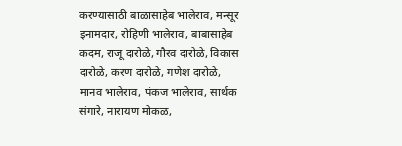करण्यासाठी बाळासाहेब भालेराव, मन्सूर इनामदार, रोहिणी भालेराव, बाबासाहेब कदम, राजू दारोळे, गौरव दारोळे, विकास दारोळे, करण दारोळे, गणेश दारोळे, मानव भालेराव, पंकज भालेराव, सार्थक संगारे, नारायण मोकळ,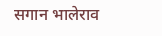सगान भालेराव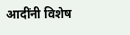आदींनी विशेष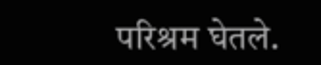परिश्रम घेतले.